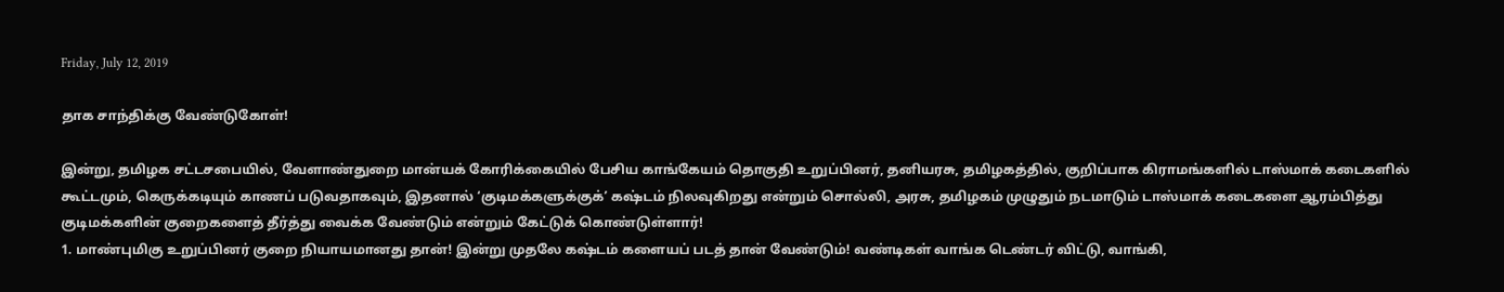Friday, July 12, 2019

தாக சாந்திக்கு வேண்டுகோள்!

இன்று, தமிழக சட்டசபையில், வேளாண்துறை மான்யக் கோரிக்கையில் பேசிய காங்கேயம் தொகுதி உறுப்பினர், தனியரசு, தமிழகத்தில், குறிப்பாக கிராமங்களில் டாஸ்மாக் கடைகளில் கூட்டமும், கெருக்கடியும் காணப் படுவதாகவும், இதனால் ‘குடிமக்களுக்குக்’ கஷ்டம் நிலவுகிறது என்றும் சொல்லி, அரசு, தமிழகம் முழுதும் நடமாடும் டாஸ்மாக் கடைகளை ஆரம்பித்து குடிமக்களின் குறைகளைத் தீர்த்து வைக்க வேண்டும் என்றும் கேட்டுக் கொண்டுள்ளார்!
1. மாண்புமிகு உறுப்பினர் குறை நியாயமானது தான்! இன்று முதலே கஷ்டம் களையப் படத் தான் வேண்டும்! வண்டிகள் வாங்க டெண்டர் விட்டு, வாங்கி,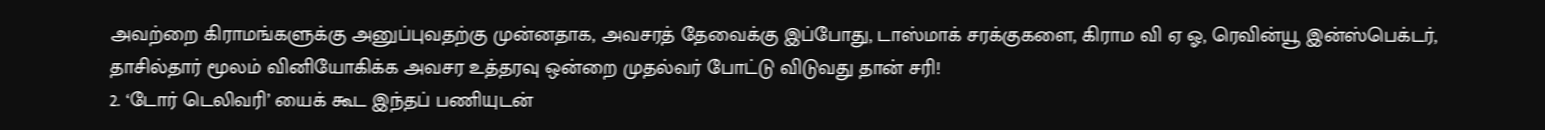அவற்றை கிராமங்களுக்கு அனுப்புவதற்கு முன்னதாக, அவசரத் தேவைக்கு இப்போது, டாஸ்மாக் சரக்குகளை, கிராம வி ஏ ஓ, ரெவின்யூ இன்ஸ்பெக்டர், தாசில்தார் மூலம் வினியோகிக்க அவசர உத்தரவு ஒன்றை முதல்வர் போட்டு விடுவது தான் சரி!
2. ‘டோர் டெலிவரி’ யைக் கூட இந்தப் பணியுடன்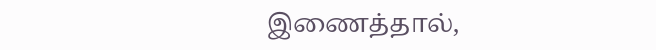இணைத்தால்,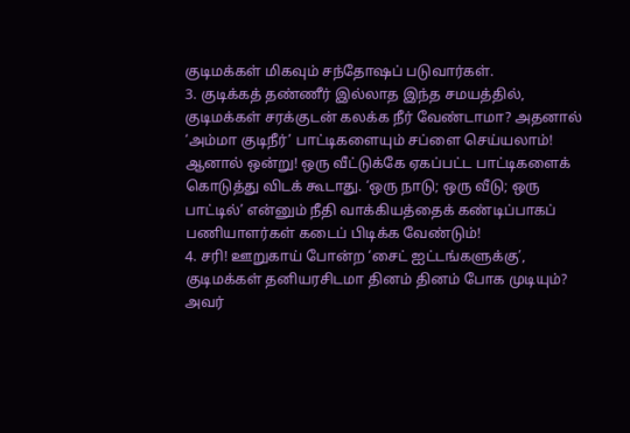குடிமக்கள் மிகவும் சந்தோஷப் படுவார்கள்.
3. குடிக்கத் தண்ணீர் இல்லாத இந்த சமயத்தில், குடிமக்கள் சரக்குடன் கலக்க நீர் வேண்டாமா? அதனால் ‘அம்மா குடிநீர்’ பாட்டிகளையும் சப்ளை செய்யலாம்! ஆனால் ஒன்று! ஒரு வீட்டுக்கே ஏகப்பட்ட பாட்டிகளைக் கொடுத்து விடக் கூடாது. ‘ஒரு நாடு; ஒரு வீடு; ஒரு பாட்டில்’ என்னும் நீதி வாக்கியத்தைக் கண்டிப்பாகப் பணியாளர்கள் கடைப் பிடிக்க வேண்டும்!
4. சரி! ஊறுகாய் போன்ற ‘சைட் ஐட்டங்களுக்கு’, குடிமக்கள் தனியரசிடமா தினம் தினம் போக முடியும்? அவர்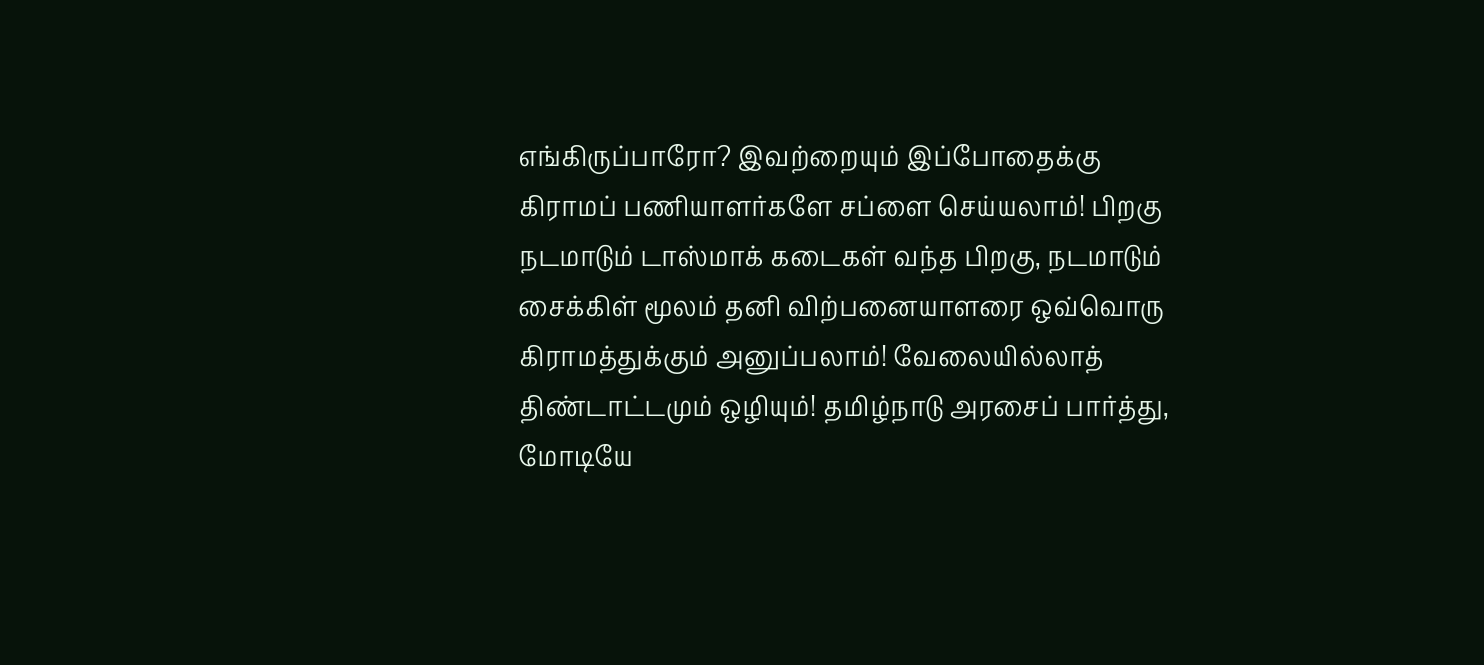எங்கிருப்பாரோ? இவற்றையும் இப்போதைக்கு கிராமப் பணியாளர்களே சப்ளை செய்யலாம்! பிறகு நடமாடும் டாஸ்மாக் கடைகள் வந்த பிறகு, நடமாடும் சைக்கிள் மூலம் தனி விற்பனையாளரை ஒவ்வொரு கிராமத்துக்கும் அனுப்பலாம்! வேலையில்லாத் திண்டாட்டமும் ஒழியும்! தமிழ்நாடு அரசைப் பார்த்து, மோடியே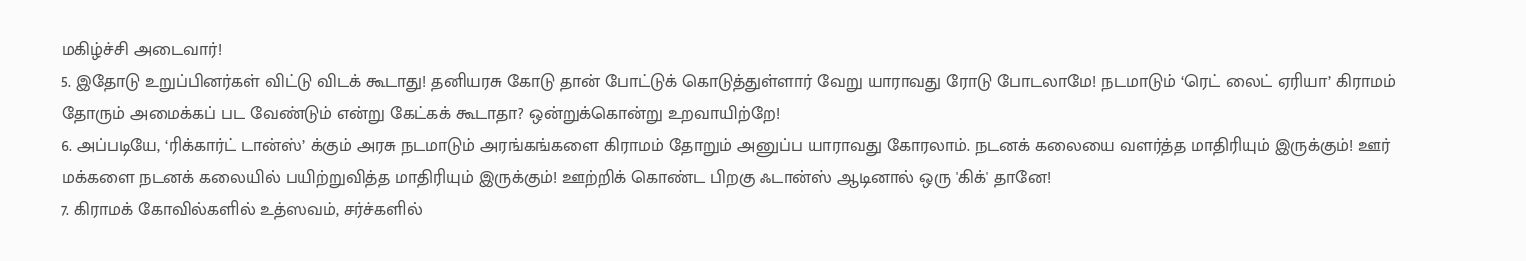மகிழ்ச்சி அடைவார்!
5. இதோடு உறுப்பினர்கள் விட்டு விடக் கூடாது! தனியரசு கோடு தான் போட்டுக் கொடுத்துள்ளார் வேறு யாராவது ரோடு போடலாமே! நடமாடும் ‘ரெட் லைட் ஏரியா’ கிராமம் தோரும் அமைக்கப் பட வேண்டும் என்று கேட்கக் கூடாதா? ஒன்றுக்கொன்று உறவாயிற்றே!
6. அப்படியே, ‘ரிக்கார்ட் டான்ஸ்’ க்கும் அரசு நடமாடும் அரங்கங்களை கிராமம் தோறும் அனுப்ப யாராவது கோரலாம். நடனக் கலையை வளர்த்த மாதிரியும் இருக்கும்! ஊர் மக்களை நடனக் கலையில் பயிற்றுவித்த மாதிரியும் இருக்கும்! ஊற்றிக் கொண்ட பிறகு ஃடான்ஸ் ஆடினால் ஒரு 'கிக்' தானே!
7. கிராமக் கோவில்களில் உத்ஸவம், சர்ச்களில்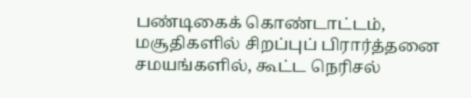பண்டிகைக் கொண்டாட்டம், மசூதிகளில் சிறப்புப் பிரார்த்தனை சமயங்களில், கூட்ட நெரிசல்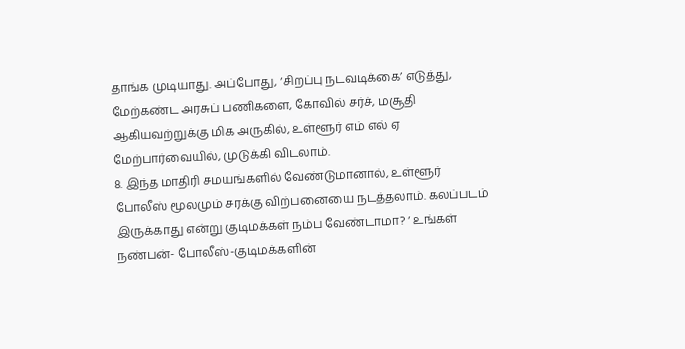தாங்க முடியாது. அப்போது, ‘சிறப்பு நடவடிக்கை’ எடுத்து, மேற்கண்ட அரசுப் பணிகளை, கோவில் சர்ச், மசூதி ஆகியவற்றுக்கு மிக அருகில், உள்ளூர் எம் எல் ஏ மேற்பார்வையில், முடுக்கி விடலாம்.
8. இந்த மாதிரி சமயங்களில் வேண்டுமானால், உள்ளூர் போலீஸ் மூலமும் சரக்கு விற்பனையை நடத்தலாம். கலப்படம் இருக்காது என்று குடிமக்கள் நம்ப வேண்டாமா? ‘ உங்கள் நண்பன்- போலீஸ்-குடிமக்களின்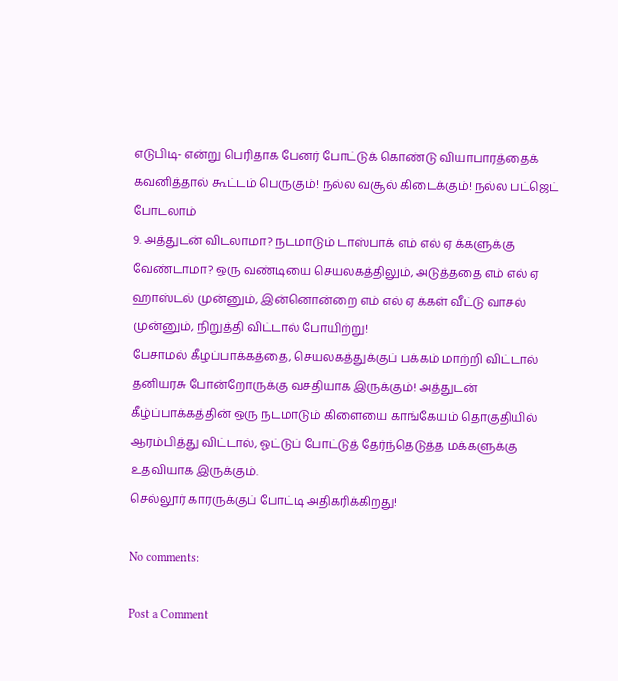எடுபிடி- என்று பெரிதாக பேனர் போட்டுக் கொண்டு வியாபாரத்தைக் கவனித்தால் கூட்டம் பெருகும்! நல்ல வசூல் கிடைக்கும்! நல்ல பட்ஜெட் போடலாம்
9. அத்துடன் விடலாமா? நடமாடும் டாஸ்பாக் எம் எல் ஏ க்களுக்கு வேண்டாமா? ஒரு வண்டியை செயலகத்திலும், அடுத்ததை எம் எல் ஏ ஹாஸ்டல் முன்னும், இன்னொன்றை எம் எல் ஏ க்கள் வீட்டு வாசல் முன்னும், நிறுத்தி விட்டால் போயிற்று!
பேசாமல் கீழப்பாக்கத்தை, செயலகத்துக்குப் பக்கம் மாற்றி விட்டால் தனியரசு போன்றோருக்கு வசதியாக இருக்கும்! அத்துடன் கீழ்ப்பாக்கத்தின் ஒரு நடமாடும் கிளையை காங்கேயம் தொகுதியில் ஆரம்பித்து விட்டால், ஓட்டுப் போட்டுத் தேர்ந்தெடுத்த மக்களுக்கு உதவியாக இருக்கும்.
செல்லூர் காரருக்குப் போட்டி அதிகரிக்கிறது!

No comments:

Post a Comment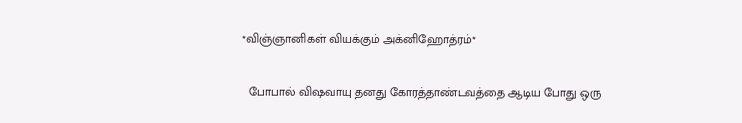*விஞ்ஞானிகள் வியக்கும் அக்னிஹோத்ரம்*

  போபால் விஷவாயு தனது கோரத்தாண்டவத்தை ஆடிய போது ஒரு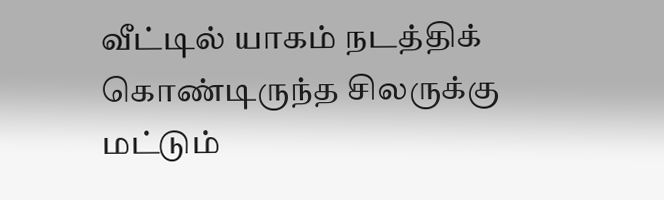வீட்டில் யாகம் நடத்திக் கொண்டிருந்த சிலருக்கு மட்டும்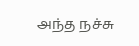அந்த நச்சு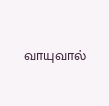வாயுவால்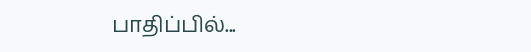பாதிப்பில்...